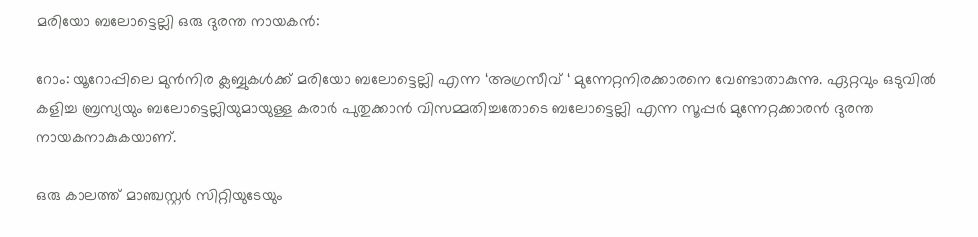മരിയോ ബലോട്ടെല്ലി ഒരു ദുരന്ത നായകൻ:

റോം: യൂറോപ്പിലെ മുന്‍നിര ക്ലബ്ബുകള്‍ക്ക് മരിയോ ബലോട്ടെല്ലി എന്ന ‘അഗ്രസീവ് ‘ മുന്നേറ്റനിരക്കാരനെ വേണ്ടാതാകുന്നു. ഏറ്റവും ഒടുവില്‍ കളിച്ച ബ്രസ്യയും ബലോട്ടെല്ലിയുമായുള്ള കരാര്‍ പുതുക്കാന്‍ വിസമ്മതിച്ചതോടെ ബലോട്ടെല്ലി എന്ന സൂപ്പര്‍ മുന്നേറ്റക്കാരന്‍ ദുരന്ത നായകനാകുകയാണ്.

ഒരു കാലത്ത് മാഞ്ചസ്റ്റര്‍ സിറ്റിയുടേയും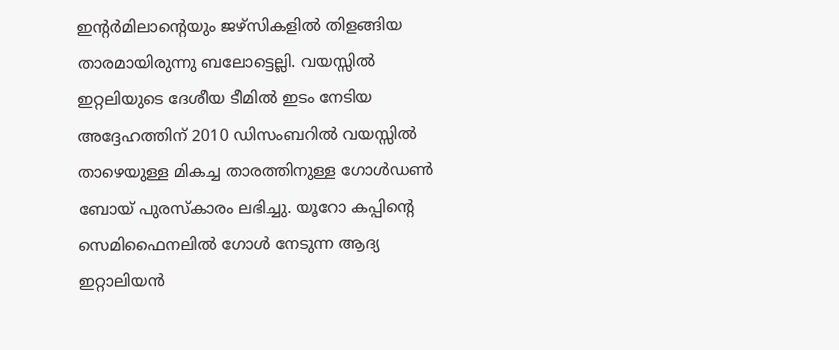ഇന്റര്‍മിലാന്റെയും ജഴ്‌സികളില്‍ തിളങ്ങിയ താരമായിരുന്നു ബലോട്ടെല്ലി. വയസ്സില്‍ ഇറ്റലിയുടെ ദേശീയ ടീമില്‍ ഇടം നേടിയ അദ്ദേഹത്തിന് 2010 ഡിസംബറില്‍ വയസ്സില്‍ താഴെയുള്ള മികച്ച താരത്തിനുള്ള ഗോള്‍ഡണ്‍ ബോയ് പുരസ്‌കാരം ലഭിച്ചു. യൂറോ കപ്പിന്റെ സെമിഫൈനലില്‍ ഗോള്‍ നേടുന്ന ആദ്യ ഇറ്റാലിയന്‍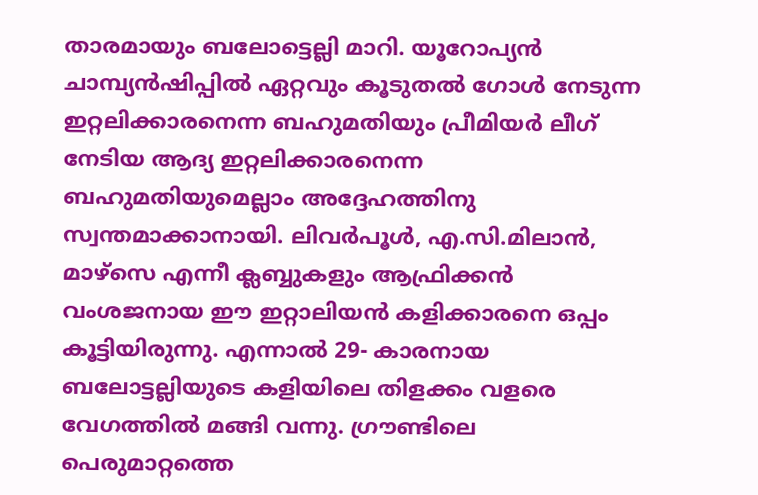താരമായും ബലോട്ടെല്ലി മാറി. യൂറോപ്യന്‍ ചാമ്പ്യന്‍ഷിപ്പില്‍ ഏറ്റവും കൂടുതല്‍ ഗോള്‍ നേടുന്ന ഇറ്റലിക്കാരനെന്ന ബഹുമതിയും പ്രീമിയര്‍ ലീഗ് നേടിയ ആദ്യ ഇറ്റലിക്കാരനെന്ന ബഹുമതിയുമെല്ലാം അദ്ദേഹത്തിനു സ്വന്തമാക്കാനായി. ലിവര്‍പൂള്‍, എ.സി.മിലാന്‍, മാഴ്‌സെ എന്നീ ക്ലബ്ബുകളും ആഫ്രിക്കന്‍ വംശജനായ ഈ ഇറ്റാലിയന്‍ കളിക്കാരനെ ഒപ്പം കൂട്ടിയിരുന്നു. എന്നാല്‍ 29- കാരനായ ബലോട്ടല്ലിയുടെ കളിയിലെ തിളക്കം വളരെ വേഗത്തില്‍ മങ്ങി വന്നു. ഗ്രൗണ്ടിലെ പെരുമാറ്റത്തെ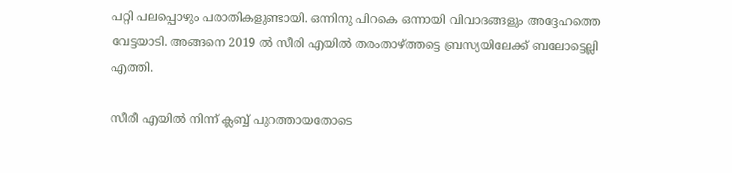പറ്റി പലപ്പൊഴും പരാതികളുണ്ടായി. ഒന്നിനു പിറകെ ഒന്നായി വിവാദങ്ങളും അദ്ദേഹത്തെ വേട്ടയാടി. അങ്ങനെ 2019 ല്‍ സീരി എയില്‍ തരംതാഴ്ത്തട്ടെ ബ്രസ്യയിലേക്ക് ബലോട്ടെല്ലി എത്തി.

സീരീ എയില്‍ നിന്ന് ക്ലബ്ബ് പുറത്തായതോടെ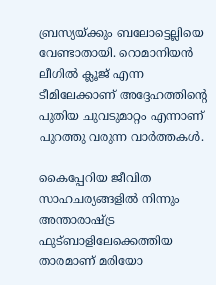ബ്രസ്യയ്ക്കും ബലോട്ടെല്ലിയെ വേണ്ടാതായി. റൊമാനിയന്‍ ലീഗില്‍ ക്ലൂജ് എന്ന ടീമിലേക്കാണ് അദ്ദേഹത്തിന്റെ പുതിയ ചുവടുമാറ്റം എന്നാണ് പുറത്തു വരുന്ന വാര്‍ത്തകള്‍.

കൈപ്പേറിയ ജീവിത സാഹചര്യങ്ങളില്‍ നിന്നും അന്താരാഷ്ട്ര ഫുട്ബാളിലേക്കെത്തിയ താരമാണ് മരിയോ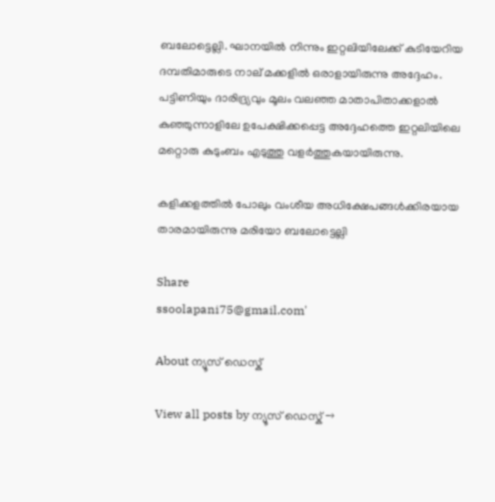ബലോട്ടെല്ലി. ഘാനയില്‍ നിന്നും ഇറ്റലിയിലേക്ക് കുടിയേറിയ ദമ്പതിമാരുടെ നാല് മക്കളില്‍ ഒരാളായിരുന്നു അദ്ദേഹം. പട്ടിണിയും ദാരിദ്ര്യവും മൂലം വലഞ്ഞ മാതാപിതാക്കളാല്‍ കുഞ്ഞുന്നാളിലേ ഉപേക്ഷിക്കപ്പെട്ട അദ്ദേഹത്തെ ഇറ്റലിയിലെ മറ്റൊരു കുടുംബം എടുത്തു വളര്‍ത്തുകയായിരുന്നു.

കളിക്കളത്തില്‍ പോലും വംശീയ അധിക്ഷേപങ്ങള്‍ക്കിരയായ താരമായിരുന്നു മരിയോ ബലോട്ടെല്ലി

Share
ssoolapani75@gmail.com'

About ന്യൂസ് ഡെസ്ക്

View all posts by ന്യൂസ് ഡെസ്ക് →